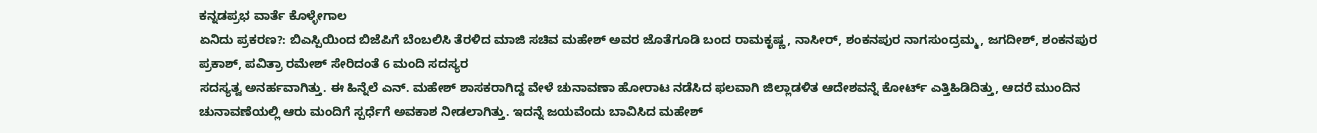ಕನ್ನಡಪ್ರಭ ವಾರ್ತೆ ಕೊಳ್ಳೇಗಾಲ
ಏನಿದು ಪ್ರಕರಣ?: ಬಿಎಸ್ಪಿಯಿಂದ ಬಿಜೆಪಿಗೆ ಬೆಂಬಲಿಸಿ ತೆರಳಿದ ಮಾಜಿ ಸಚಿವ ಮಹೇಶ್ ಅವರ ಜೊತೆಗೂಡಿ ಬಂದ ರಾಮಕೃಷ್ಣ, ನಾಸೀರ್, ಶಂಕನಪುರ ನಾಗಸುಂದ್ರಮ್ಮ, ಜಗದೀಶ್, ಶಂಕನಪುರ ಪ್ರಕಾಶ್, ಪವಿತ್ರಾ ರಮೇಶ್ ಸೇರಿದಂತೆ 6 ಮಂದಿ ಸದಸ್ಯರ
ಸದಸ್ಯತ್ವ ಅನರ್ಹವಾಗಿತ್ತು. ಈ ಹಿನ್ನೆಲೆ ಎನ್. ಮಹೇಶ್ ಶಾಸಕರಾಗಿದ್ದ ವೇಳೆ ಚುನಾವಣಾ ಹೋರಾಟ ನಡೆಸಿದ ಫಲವಾಗಿ ಜಿಲ್ಲಾಡಳಿತ ಆದೇಶವನ್ನೆ ಕೋರ್ಟ್ ಎತ್ತಿಹಿಡಿದಿತ್ತು, ಆದರೆ ಮುಂದಿನ ಚುನಾವಣೆಯಲ್ಲಿ ಆರು ಮಂದಿಗೆ ಸ್ಪರ್ಧೆಗೆ ಅವಕಾಶ ನೀಡಲಾಗಿತ್ತು. ಇದನ್ನೆ ಜಯವೆಂದು ಬಾವಿಸಿದ ಮಹೇಶ್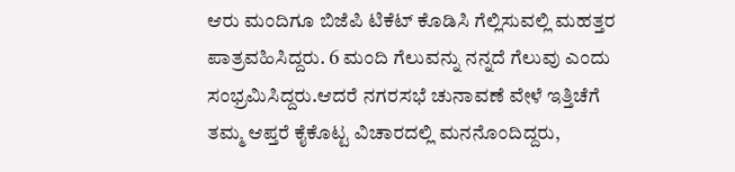ಆರು ಮಂದಿಗೂ ಬಿಜೆಪಿ ಟಿಕೆಟ್ ಕೊಡಿಸಿ ಗೆಲ್ಲಿಸುವಲ್ಲಿ ಮಹತ್ತರ ಪಾತ್ರವಹಿಸಿದ್ದರು. 6 ಮಂದಿ ಗೆಲುವನ್ನು ನನ್ನದೆ ಗೆಲುವು ಎಂದು ಸಂಭ್ರಮಿಸಿದ್ದರು.ಆದರೆ ನಗರಸಭೆ ಚುನಾವಣೆ ವೇಳೆ ಇತ್ತಿಚೆಗೆ ತಮ್ಮ ಆಪ್ತರೆ ಕೈಕೊಟ್ಟ ವಿಚಾರದಲ್ಲಿ ಮನನೊಂದಿದ್ದರು,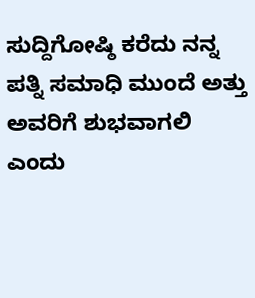ಸುದ್ದಿಗೋಷ್ಠಿ ಕರೆದು ನನ್ನ ಪತ್ನಿ ಸಮಾಧಿ ಮುಂದೆ ಅತ್ತು ಅವರಿಗೆ ಶುಭವಾಗಲಿ ಎಂದು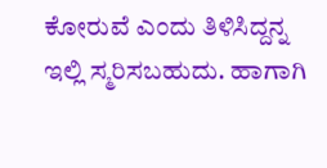ಕೋರುವೆ ಎಂದು ತಿಳಿಸಿದ್ದನ್ನ ಇಲ್ಲಿ ಸ್ಮರಿಸಬಹುದು. ಹಾಗಾಗಿ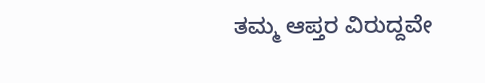ತಮ್ಮ ಆಪ್ತರ ವಿರುದ್ದವೇ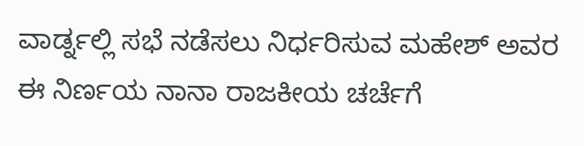ವಾರ್ಡ್ನಲ್ಲಿ ಸಭೆ ನಡೆಸಲು ನಿರ್ಧರಿಸುವ ಮಹೇಶ್ ಅವರ ಈ ನಿರ್ಣಯ ನಾನಾ ರಾಜಕೀಯ ಚರ್ಚೆಗೆ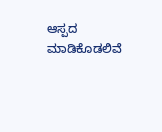ಆಸ್ಪದ ಮಾಡಿಕೊಡಲಿವೆ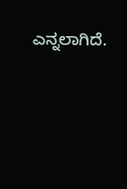ಎನ್ನಲಾಗಿದೆ.